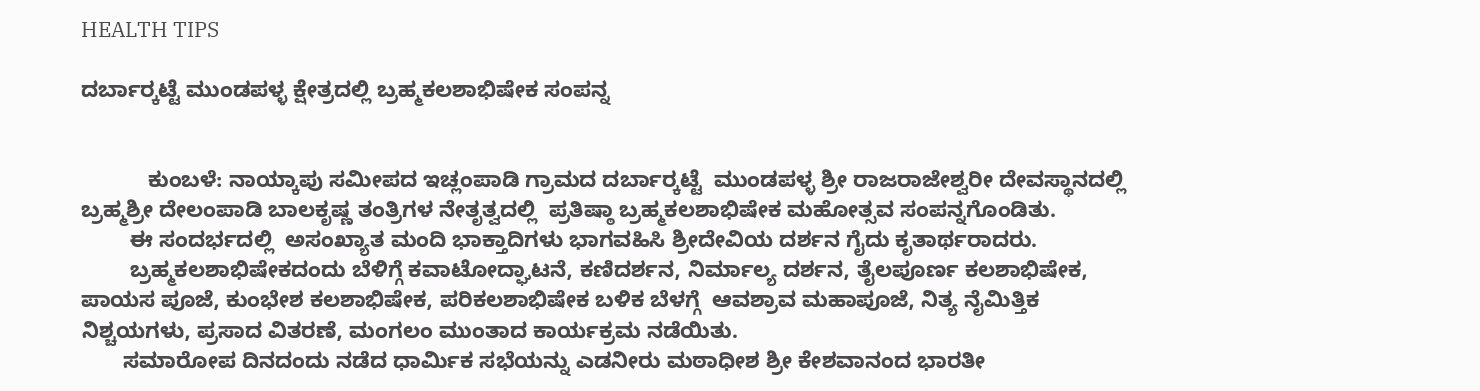HEALTH TIPS

ದರ್ಬಾರ್‍ಕಟ್ಟೆ ಮುಂಡಪಳ್ಳ ಕ್ಷೇತ್ರದಲ್ಲಿ ಬ್ರಹ್ಮಕಲಶಾಭಿಷೇಕ ಸಂಪನ್ನ


           ಕುಂಬಳೆ: ನಾಯ್ಕಾಪು ಸಮೀಪದ ಇಚ್ಲಂಪಾಡಿ ಗ್ರಾಮದ ದರ್ಬಾರ್‍ಕಟ್ಟೆ  ಮುಂಡಪಳ್ಳ ಶ್ರೀ ರಾಜರಾಜೇಶ್ವರೀ ದೇವಸ್ಥಾನದಲ್ಲಿ ಬ್ರಹ್ಮಶ್ರೀ ದೇಲಂಪಾಡಿ ಬಾಲಕೃಷ್ಣ ತಂತ್ರಿಗಳ ನೇತೃತ್ವದಲ್ಲಿ  ಪ್ರತಿಷ್ಠಾ ಬ್ರಹ್ಮಕಲಶಾಭಿಷೇಕ ಮಹೋತ್ಸವ ಸಂಪನ್ನಗೊಂಡಿತು.
        ಈ ಸಂದರ್ಭದಲ್ಲಿ  ಅಸಂಖ್ಯಾತ ಮಂದಿ ಭಾಕ್ತಾದಿಗಳು ಭಾಗವಹಿಸಿ ಶ್ರೀದೇವಿಯ ದರ್ಶನ ಗೈದು ಕೃತಾರ್ಥರಾದರು.
        ಬ್ರಹ್ಮಕಲಶಾಭಿಷೇಕದಂದು ಬೆಳಿಗ್ಗೆ ಕವಾಟೋದ್ಘಾಟನೆ, ಕಣಿದರ್ಶನ, ನಿರ್ಮಾಲ್ಯ ದರ್ಶನ, ತೈಲಪೂರ್ಣ ಕಲಶಾಭಿಷೇಕ, ಪಾಯಸ ಪೂಜೆ, ಕುಂಭೇಶ ಕಲಶಾಭಿಷೇಕ, ಪರಿಕಲಶಾಭಿಷೇಕ ಬಳಿಕ ಬೆಳಗ್ಗೆ  ಆವಶ್ರಾವ ಮಹಾಪೂಜೆ, ನಿತ್ಯ ನೈಮಿತ್ತಿಕ ನಿಶ್ಚಯಗಳು, ಪ್ರಸಾದ ವಿತರಣೆ, ಮಂಗಲಂ ಮುಂತಾದ ಕಾರ್ಯಕ್ರಮ ನಡೆಯಿತು.
       ಸಮಾರೋಪ ದಿನದಂದು ನಡೆದ ಧಾರ್ಮಿಕ ಸಭೆಯನ್ನು ಎಡನೀರು ಮಠಾಧೀಶ ಶ್ರೀ ಕೇಶವಾನಂದ ಭಾರತೀ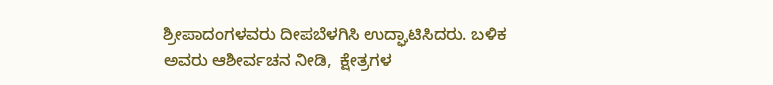ಶ್ರೀಪಾದಂಗಳವರು ದೀಪಬೆಳಗಿಸಿ ಉದ್ಘಾಟಿಸಿದರು. ಬಳಿಕ ಅವರು ಆಶೀರ್ವಚನ ನೀಡಿ,  ಕ್ಷೇತ್ರಗಳ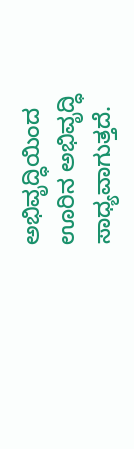ಅಭಿವೃದ್ಧಿಯಿಂದ ಊರಿನ ಅಭಿವೃದ್ಧಿ  ಸಾಧ್ಯವಾಗುತ್ತದೆ.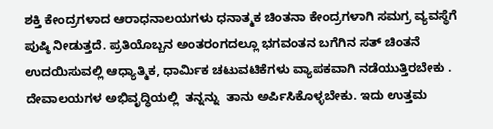ಶಕ್ತಿ ಕೇಂದ್ರಗಳಾದ ಆರಾಧನಾಲಯಗಳು ಧನಾತ್ಮಕ ಚಿಂತನಾ ಕೇಂದ್ರಗಳಾಗಿ ಸಮಗ್ರ ವ್ಯವಸ್ಥೆಗೆ ಪುಷ್ಠಿ ನೀಡುತ್ತದೆ. ಪ್ರತಿಯೊಬ್ಬನ ಅಂತರಂಗದಲ್ಲೂ ಭಗವಂತನ ಬಗೆಗಿನ ಸತ್ ಚಿಂತನೆ ಉದಯಿಸುವಲ್ಲಿ ಆಧ್ಯಾತ್ಮಿಕ, ಧಾರ್ಮಿಕ ಚಟುವಟಿಕೆಗಳು ವ್ಯಾಪಕವಾಗಿ ನಡೆಯುತ್ತಿರಬೇಕು . ದೇವಾಲಯಗಳ ಅಭಿವೃದ್ಧಿಯಲ್ಲಿ  ತನ್ನನ್ನು  ತಾನು ಅರ್ಪಿಸಿಕೊಳ್ಳಬೇಕು. ಇದು ಉತ್ತಮ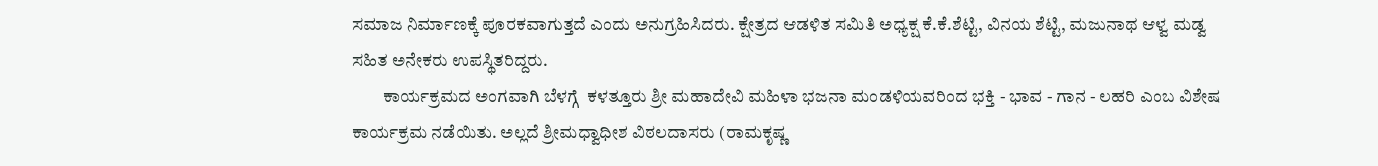ಸಮಾಜ ನಿರ್ಮಾಣಕ್ಕೆ ಪೂರಕವಾಗುತ್ತದೆ ಎಂದು ಅನುಗ್ರಹಿಸಿದರು. ಕ್ಷೇತ್ರದ ಆಡಳಿತ ಸಮಿತಿ ಅಧ್ಯಕ್ಷ ಕೆ.ಕೆ.ಶೆಟ್ಟಿ, ವಿನಯ ಶೆಟ್ಟಿ, ಮಜುನಾಥ ಆಳ್ವ ಮಡ್ವ ಸಹಿತ ಅನೇಕರು ಉಪಸ್ಥಿತರಿದ್ದರು.
         ಕಾರ್ಯಕ್ರಮದ ಅಂಗವಾಗಿ ಬೆಳಗ್ಗೆ  ಕಳತ್ತೂರು ಶ್ರೀ ಮಹಾದೇವಿ ಮಹಿಳಾ ಭಜನಾ ಮಂಡಳಿಯವರಿಂದ ಭಕ್ತಿ - ಭಾವ - ಗಾನ - ಲಹರಿ ಎಂಬ ವಿಶೇಷ ಕಾರ್ಯಕ್ರಮ ನಡೆಯಿತು. ಅಲ್ಲದೆ ಶ್ರೀಮಧ್ವಾಧೀಶ ವಿಠಲದಾಸರು (ರಾಮಕೃಷ್ಣ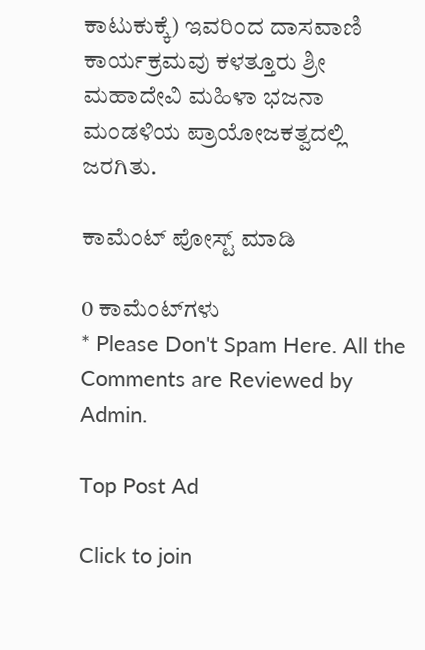ಕಾಟುಕುಕ್ಕೆ) ಇವರಿಂದ ದಾಸವಾಣಿ ಕಾರ್ಯಕ್ರಮವು ಕಳತ್ತೂರು ಶ್ರೀ ಮಹಾದೇವಿ ಮಹಿಳಾ ಭಜನಾ ಮಂಡಳಿಯ ಪ್ರಾಯೋಜಕತ್ವದಲ್ಲಿ  ಜರಗಿತು.

ಕಾಮೆಂಟ್‌‌ ಪೋಸ್ಟ್‌ ಮಾಡಿ

0 ಕಾಮೆಂಟ್‌ಗಳು
* Please Don't Spam Here. All the Comments are Reviewed by Admin.

Top Post Ad

Click to join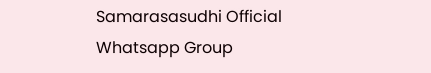Samarasasudhi Official Whatsapp Group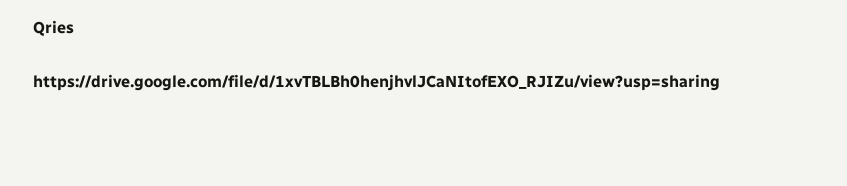Qries

https://drive.google.com/file/d/1xvTBLBh0henjhvlJCaNItofEXO_RJIZu/view?usp=sharing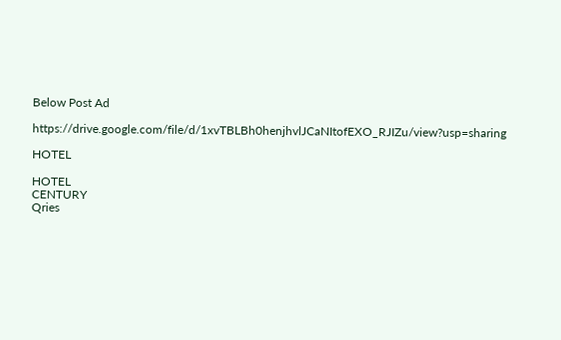Below Post Ad

https://drive.google.com/file/d/1xvTBLBh0henjhvlJCaNItofEXO_RJIZu/view?usp=sharing

HOTEL

HOTEL
CENTURY
Qries